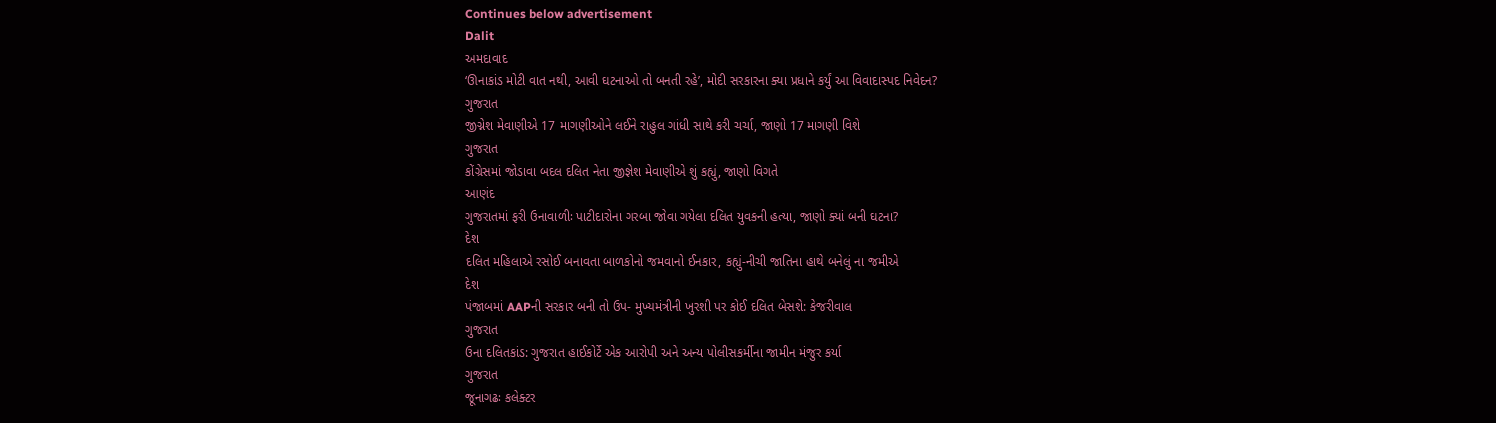Continues below advertisement
Dalit
અમદાવાદ
‘ઊનાકાંડ મોટી વાત નથી, આવી ઘટનાઓ તો બનતી રહે’, મોદી સરકારના ક્યા પ્રધાને કર્યું આ વિવાદાસ્પદ નિવેદન?
ગુજરાત
જીગ્નેશ મેવાણીએ 17 માગણીઓને લઈને રાહુલ ગાંધી સાથે કરી ચર્ચા, જાણો 17 માગણી વિશે
ગુજરાત
કોંગ્રેસમાં જોડાવા બદલ દલિત નેતા જીજ્ઞેશ મેવાણીએ શું કહ્યું, જાણો વિગતે
આણંદ
ગુજરાતમાં ફરી ઉનાવાળીઃ પાટીદારોના ગરબા જોવા ગયેલા દલિત યુવકની હત્યા, જાણો ક્યાં બની ઘટના?
દેશ
દલિત મહિલાએ રસોઈ બનાવતા બાળકોનો જમવાનો ઈનકાર, કહ્યું-નીચી જાતિના હાથે બનેલું ના જમીએ
દેશ
પંજાબમાં AAPની સરકાર બની તો ઉપ- મુખ્યમંત્રીની ખુરશી પર કોઈ દલિત બેસશે: કેજરીવાલ
ગુજરાત
ઉના દલિતકાંડ: ગુજરાત હાઈકોર્ટે એક આરોપી અને અન્ય પોલીસકર્મીના જામીન મંજુર કર્યા
ગુજરાત
જૂનાગઢઃ કલેક્ટર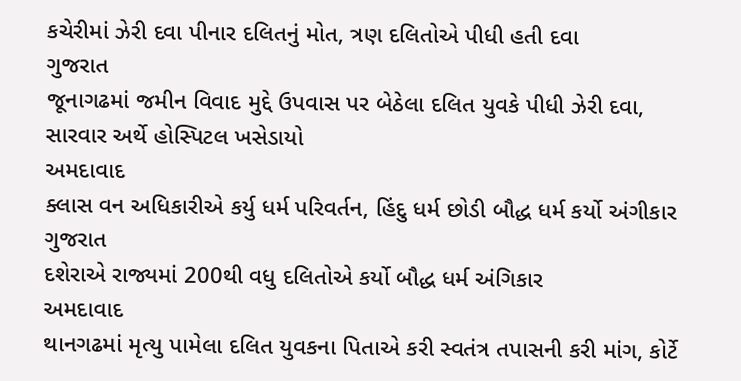કચેરીમાં ઝેરી દવા પીનાર દલિતનું મોત, ત્રણ દલિતોએ પીધી હતી દવા
ગુજરાત
જૂનાગઢમાં જમીન વિવાદ મુદ્દે ઉપવાસ પર બેઠેલા દલિત યુવકે પીધી ઝેરી દવા, સારવાર અર્થે હોસ્પિટલ ખસેડાયો
અમદાવાદ
ક્લાસ વન અધિકારીએ કર્યુ ધર્મ પરિવર્તન, હિંદુ ધર્મ છોડી બૌદ્ધ ધર્મ કર્યો અંગીકાર
ગુજરાત
દશેરાએ રાજ્યમાં 200થી વધુ દલિતોએ કર્યો બૌદ્ધ ધર્મ અંગિકાર
અમદાવાદ
થાનગઢમાં મૃત્યુ પામેલા દલિત યુવકના પિતાએ કરી સ્વતંત્ર તપાસની કરી માંગ, કોર્ટે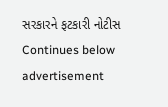સરકારને ફટકારી નોટીસ
Continues below advertisement